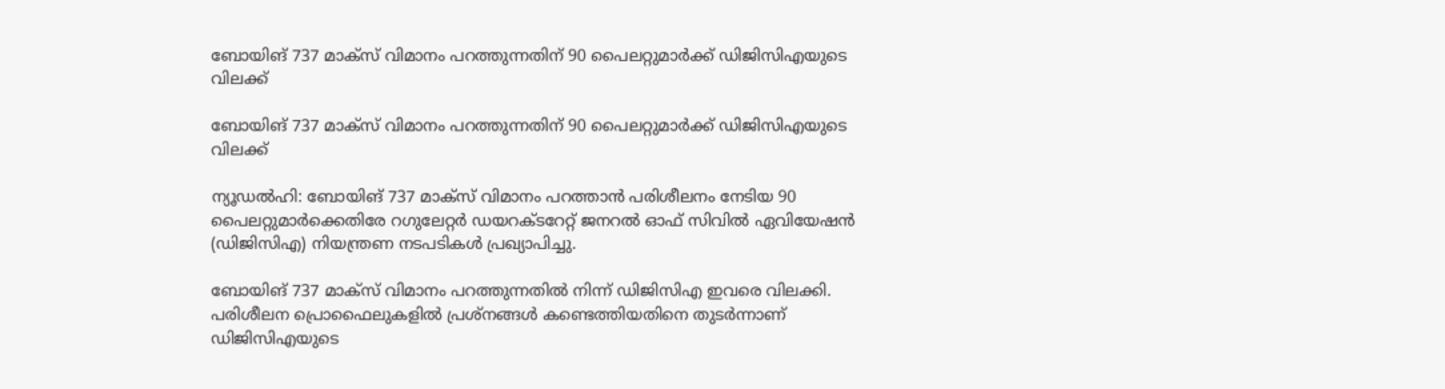ബോയിങ് 737 മാക്‌സ് വിമാനം പറത്തുന്നതിന് 90 പൈലറ്റുമാര്‍ക്ക് ഡിജിസിഎയുടെ വിലക്ക്

ബോയിങ് 737 മാക്‌സ് വിമാനം പറത്തുന്നതിന് 90 പൈലറ്റുമാര്‍ക്ക് ഡിജിസിഎയുടെ വിലക്ക്

ന്യൂഡല്‍ഹി: ബോയിങ് 737 മാക്‌സ് വിമാനം പറത്താൻ പരിശീലനം നേടിയ 90 പൈലറ്റുമാര്‍ക്കെതിരേ റഗുലേറ്റര്‍ ഡയറക്ടറേറ്റ് ജനറല്‍ ഓഫ് സിവില്‍ ഏവിയേഷന്‍ (ഡിജിസിഎ) നിയന്ത്രണ നടപടികള്‍ പ്രഖ്യാപിച്ചു.

ബോയിങ് 737 മാക്‌സ് വിമാനം പറത്തുന്നതില്‍ നിന്ന് ഡിജിസിഎ ഇവരെ വിലക്കി. പരിശീലന പ്രൊഫൈലുകളില്‍ പ്രശ്‌നങ്ങള്‍ കണ്ടെത്തിയതിനെ തുടര്‍ന്നാണ് ഡിജിസിഎയുടെ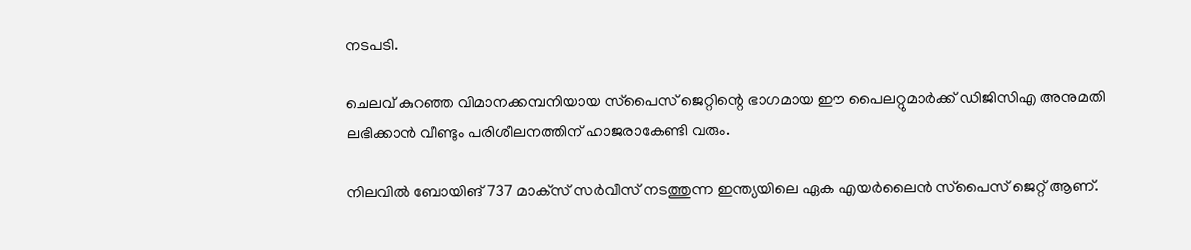നടപടി.

ചെലവ് കുറഞ്ഞ വിമാനക്കമ്പനിയായ സ്‌പൈസ് ജെറ്റിന്റെ ഭാഗമായ ഈ പൈലറ്റുമാര്‍ക്ക് ഡിജിസിഎ അനുമതി ലഭിക്കാന്‍ വീണ്ടും പരിശീലനത്തിന് ഹാജരാകേണ്ടി വരും.

നിലവില്‍ ബോയിങ് 737 മാക്‌സ് സര്‍വീസ് നടത്തുന്ന ഇന്ത്യയിലെ ഏക എയര്‍ലൈന്‍ സ്‌പൈസ് ജെറ്റ് ആണ്.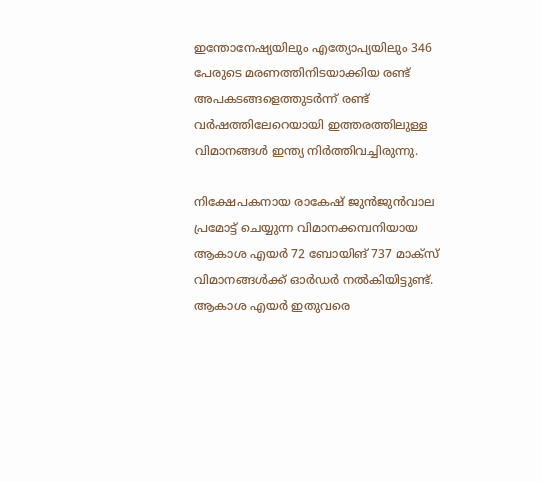ഇന്തോനേഷ്യയിലും എത്യോപ്യയിലും 346 പേരുടെ മരണത്തിനിടയാക്കിയ രണ്ട് അപകടങ്ങളെത്തുടര്‍ന്ന് രണ്ട് വര്‍ഷത്തിലേറെയായി ഇത്തരത്തിലുള്ള വിമാനങ്ങള്‍ ഇന്ത്യ നിര്‍ത്തിവച്ചിരുന്നു.

നിക്ഷേപകനായ രാകേഷ് ജുന്‍ജുന്‍വാല പ്രമോട്ട് ചെയ്യുന്ന വിമാനക്കമ്പനിയായ ആകാശ എയര്‍ 72 ബോയിങ് 737 മാക്സ് വിമാനങ്ങള്‍ക്ക് ഓര്‍ഡര്‍ നല്‍കിയിട്ടുണ്ട്. ആകാശ എയര്‍ ഇതുവരെ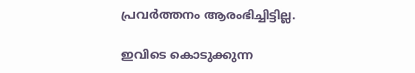പ്രവര്‍ത്തനം ആരംഭിച്ചിട്ടില്ല.

ഇവിടെ കൊടുക്കുന്ന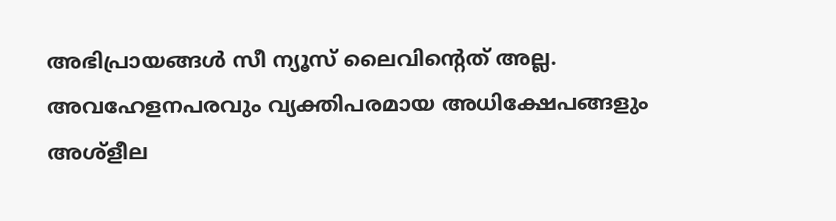അഭിപ്രായങ്ങള്‍ സീ ന്യൂസ് ലൈവിന്റെത് അല്ല. അവഹേളനപരവും വ്യക്തിപരമായ അധിക്ഷേപങ്ങളും അശ്‌ളീല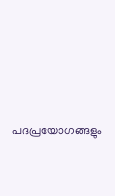പദപ്രയോഗങ്ങളും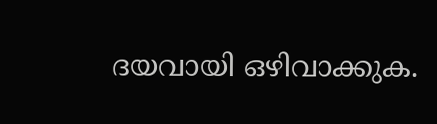ദയവായി ഒഴിവാക്കുക.